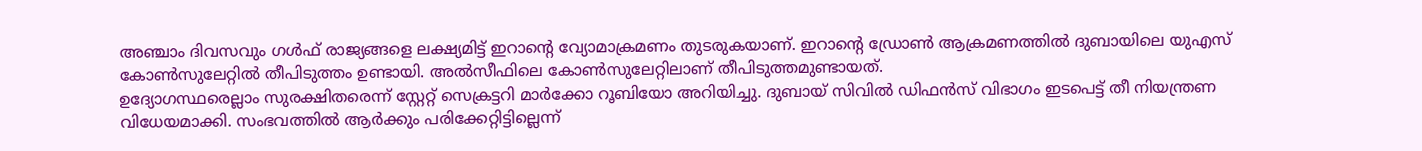അഞ്ചാം ദിവസവും ഗൾഫ് രാജ്യങ്ങളെ ലക്ഷ്യമിട്ട് ഇറാൻ്റെ വ്യോമാക്രമണം തുടരുകയാണ്. ഇറാൻ്റെ ഡ്രോൺ ആക്രമണത്തിൽ ദുബായിലെ യുഎസ് കോൺസുലേറ്റിൽ തീപിടുത്തം ഉണ്ടായി. അൽസീഫിലെ കോൺസുലേറ്റിലാണ് തീപിടുത്തമുണ്ടായത്.
ഉദ്യോഗസ്ഥരെല്ലാം സുരക്ഷിതരെന്ന് സ്റ്റേറ്റ് സെക്രട്ടറി മാർക്കോ റൂബിയോ അറിയിച്ചു. ദുബായ് സിവിൽ ഡിഫൻസ് വിഭാഗം ഇടപെട്ട് തീ നിയന്ത്രണ വിധേയമാക്കി. സംഭവത്തിൽ ആർക്കും പരിക്കേറ്റിട്ടില്ലെന്ന്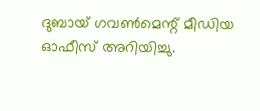ദുബായ് ഗവൺമെന്റ് മീഡിയ ഓഫീസ് അറിയിച്ചു.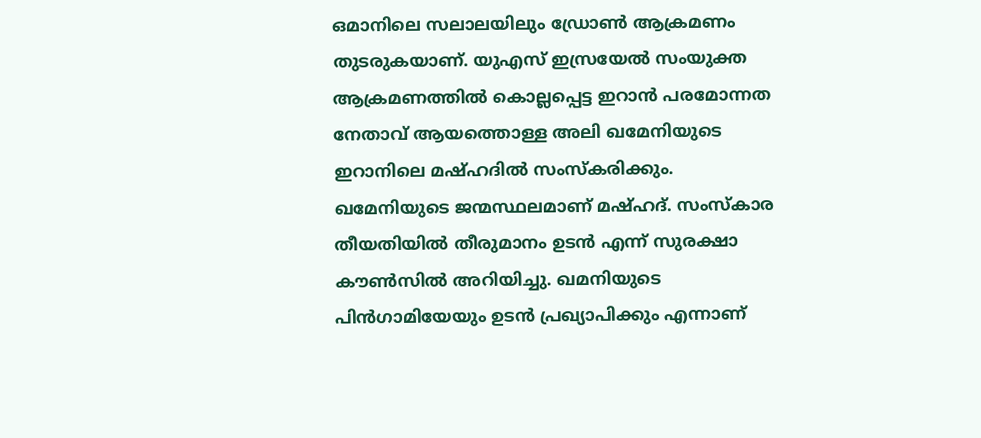ഒമാനിലെ സലാലയിലും ഡ്രോൺ ആക്രമണം തുടരുകയാണ്. യുഎസ് ഇസ്രയേൽ സംയുക്ത ആക്രമണത്തിൽ കൊല്ലപ്പെട്ട ഇറാൻ പരമോന്നത നേതാവ് ആയത്തൊള്ള അലി ഖമേനിയുടെ ഇറാനിലെ മഷ്ഹദിൽ സംസ്കരിക്കും.
ഖമേനിയുടെ ജന്മസ്ഥലമാണ് മഷ്ഹദ്. സംസ്കാര തീയതിയിൽ തീരുമാനം ഉടൻ എന്ന് സുരക്ഷാ കൗൺസിൽ അറിയിച്ചു. ഖമനിയുടെ പിൻഗാമിയേയും ഉടൻ പ്രഖ്യാപിക്കും എന്നാണ്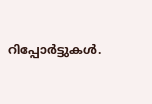റിപ്പോർട്ടുകൾ.